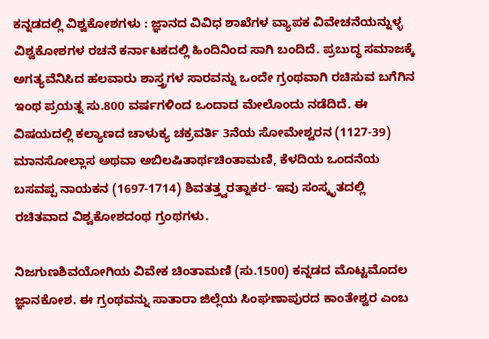ಕನ್ನಡದಲ್ಲಿ ವಿಶ್ವಕೋಶಗಳು : ಜ್ಞಾನದ ವಿವಿಧ ಶಾಖೆಗಳ ವ್ಯಾಪಕ ವಿವೇಚನೆಯನ್ನುಳ್ಳ ವಿಶ್ವಕೋಶಗಳ ರಚನೆ ಕರ್ನಾಟಕದಲ್ಲಿ ಹಿಂದಿನಿಂದ ಸಾಗಿ ಬಂದಿದೆ. ಪ್ರಬುದ್ಧ ಸಮಾಜಕ್ಕೆ ಅಗತ್ಯವೆನಿಸಿದ ಹಲವಾರು ಶಾಸ್ತ್ರಗಳ ಸಾರವನ್ನು ಒಂದೇ ಗ್ರಂಥವಾಗಿ ರಚಿಸುವ ಬಗೆಗಿನ ಇಂಥ ಪ್ರಯತ್ನ ಸು.800 ವರ್ಷಗಳಿಂದ ಒಂದಾದ ಮೇಲೊಂದು ನಡೆದಿದೆ. ಈ ವಿಷಯದಲ್ಲಿ ಕಲ್ಯಾಣದ ಚಾಳುಕ್ಯ ಚಕ್ರವರ್ತಿ 3ನೆಯ ಸೋಮೇಶ್ವರನ (1127-39) ಮಾನಸೋಲ್ಲಾಸ ಅಥವಾ ಅಬಿಲಷಿತಾರ್ಥಚಿಂತಾಮಣಿ, ಕೆಳದಿಯ ಒಂದನೆಯ ಬಸವಪ್ಪ ನಾಯಕನ (1697-1714) ಶಿವತತ್ತ್ವರತ್ನಾಕರ- ಇವು ಸಂಸ್ಕೃತದಲ್ಲಿ ರಚಿತವಾದ ವಿಶ್ವಕೋಶದಂಥ ಗ್ರಂಥಗಳು.

ನಿಜಗುಣಶಿವಯೋಗಿಯ ವಿವೇಕ ಚಿಂತಾಮಣಿ (ಸು.1500) ಕನ್ನಡದ ಮೊಟ್ಟಮೊದಲ ಜ್ಞಾನಕೋಶ. ಈ ಗ್ರಂಥವನ್ನು ಸಾತಾರಾ ಜಿಲ್ಲೆಯ ಸಿಂಘಣಾಪುರದ ಕಾಂತೇಶ್ವರ ಎಂಬ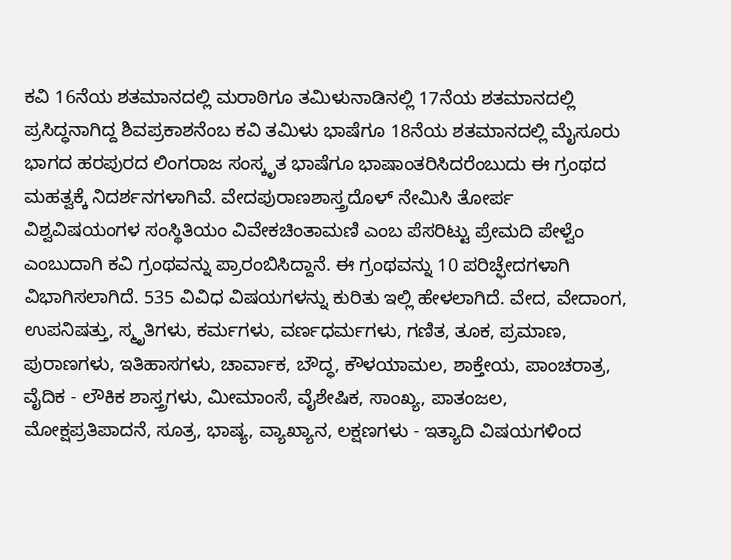ಕವಿ 16ನೆಯ ಶತಮಾನದಲ್ಲಿ ಮರಾಠಿಗೂ ತಮಿಳುನಾಡಿನಲ್ಲಿ 17ನೆಯ ಶತಮಾನದಲ್ಲಿ ಪ್ರಸಿದ್ಧನಾಗಿದ್ದ ಶಿವಪ್ರಕಾಶನೆಂಬ ಕವಿ ತಮಿಳು ಭಾಷೆಗೂ 18ನೆಯ ಶತಮಾನದಲ್ಲಿ ಮೈಸೂರು ಭಾಗದ ಹರಪುರದ ಲಿಂಗರಾಜ ಸಂಸ್ಕೃತ ಭಾಷೆಗೂ ಭಾಷಾಂತರಿಸಿದರೆಂಬುದು ಈ ಗ್ರಂಥದ ಮಹತ್ವಕ್ಕೆ ನಿದರ್ಶನಗಳಾಗಿವೆ. ವೇದಪುರಾಣಶಾಸ್ತ್ರದೊಳ್ ನೇಮಿಸಿ ತೋರ್ಪ ವಿಶ್ವವಿಷಯಂಗಳ ಸಂಸ್ಥಿತಿಯಂ ವಿವೇಕಚಿಂತಾಮಣಿ ಎಂಬ ಪೆಸರಿಟ್ಟು ಪ್ರೇಮದಿ ಪೇಳ್ವೆಂ ಎಂಬುದಾಗಿ ಕವಿ ಗ್ರಂಥವನ್ನು ಪ್ರಾರಂಬಿಸಿದ್ದಾನೆ. ಈ ಗ್ರಂಥವನ್ನು 10 ಪರಿಚ್ಫೇದಗಳಾಗಿ ವಿಭಾಗಿಸಲಾಗಿದೆ. 535 ವಿವಿಧ ವಿಷಯಗಳನ್ನು ಕುರಿತು ಇಲ್ಲಿ ಹೇಳಲಾಗಿದೆ. ವೇದ, ವೇದಾಂಗ, ಉಪನಿಷತ್ತು, ಸ್ಮೃತಿಗಳು, ಕರ್ಮಗಳು, ವರ್ಣಧರ್ಮಗಳು, ಗಣಿತ, ತೂಕ, ಪ್ರಮಾಣ, ಪುರಾಣಗಳು, ಇತಿಹಾಸಗಳು, ಚಾರ್ವಾಕ, ಬೌದ್ಧ, ಕೌಳಯಾಮಲ, ಶಾಕ್ತೇಯ, ಪಾಂಚರಾತ್ರ, ವೈದಿಕ - ಲೌಕಿಕ ಶಾಸ್ತ್ರಗಳು, ಮೀಮಾಂಸೆ, ವೈಶೇಷಿಕ, ಸಾಂಖ್ಯ, ಪಾತಂಜಲ, ಮೋಕ್ಷಪ್ರತಿಪಾದನೆ, ಸೂತ್ರ, ಭಾಷ್ಯ, ವ್ಯಾಖ್ಯಾನ, ಲಕ್ಷಣಗಳು - ಇತ್ಯಾದಿ ವಿಷಯಗಳಿಂದ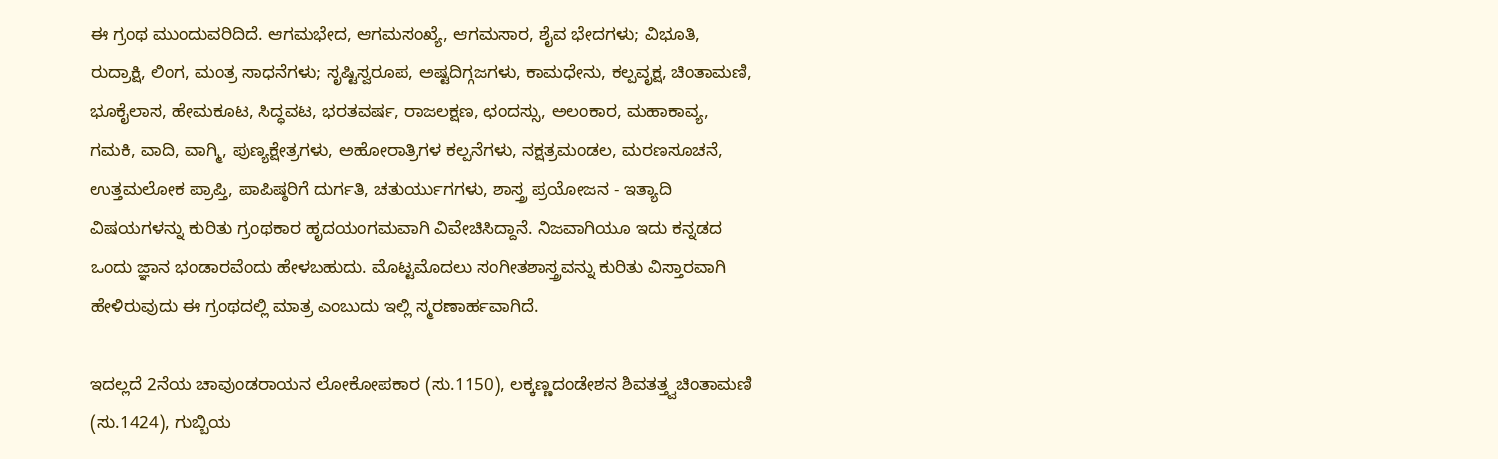ಈ ಗ್ರಂಥ ಮುಂದುವರಿದಿದೆ. ಆಗಮಭೇದ, ಆಗಮಸಂಖ್ಯೆ, ಆಗಮಸಾರ, ಶೈವ ಭೇದಗಳು; ವಿಭೂತಿ, ರುದ್ರಾಕ್ಷಿ, ಲಿಂಗ, ಮಂತ್ರ ಸಾಧನೆಗಳು; ಸೃಷ್ಟಿಸ್ವರೂಪ, ಅಷ್ಟದಿಗ್ಗಜಗಳು, ಕಾಮಧೇನು, ಕಲ್ಪವೃಕ್ಷ, ಚಿಂತಾಮಣಿ, ಭೂಕೈಲಾಸ, ಹೇಮಕೂಟ, ಸಿದ್ಧವಟ, ಭರತವರ್ಷ, ರಾಜಲಕ್ಷಣ, ಛಂದಸ್ಸು, ಅಲಂಕಾರ, ಮಹಾಕಾವ್ಯ, ಗಮಕಿ, ವಾದಿ, ವಾಗ್ಮಿ, ಪುಣ್ಯಕ್ಷೇತ್ರಗಳು, ಅಹೋರಾತ್ರಿಗಳ ಕಲ್ಪನೆಗಳು, ನಕ್ಷತ್ರಮಂಡಲ, ಮರಣಸೂಚನೆ, ಉತ್ತಮಲೋಕ ಪ್ರಾಪ್ತಿ, ಪಾಪಿಷ್ಠರಿಗೆ ದುರ್ಗತಿ, ಚತುರ್ಯುಗಗಳು, ಶಾಸ್ತ್ರ ಪ್ರಯೋಜನ - ಇತ್ಯಾದಿ ವಿಷಯಗಳನ್ನು ಕುರಿತು ಗ್ರಂಥಕಾರ ಹೃದಯಂಗಮವಾಗಿ ವಿವೇಚಿಸಿದ್ದಾನೆ. ನಿಜವಾಗಿಯೂ ಇದು ಕನ್ನಡದ ಒಂದು ಜ್ಞಾನ ಭಂಡಾರವೆಂದು ಹೇಳಬಹುದು. ಮೊಟ್ಟಮೊದಲು ಸಂಗೀತಶಾಸ್ತ್ರವನ್ನು ಕುರಿತು ವಿಸ್ತಾರವಾಗಿ ಹೇಳಿರುವುದು ಈ ಗ್ರಂಥದಲ್ಲಿ ಮಾತ್ರ ಎಂಬುದು ಇಲ್ಲಿ ಸ್ಮರಣಾರ್ಹವಾಗಿದೆ.

ಇದಲ್ಲದೆ 2ನೆಯ ಚಾವುಂಡರಾಯನ ಲೋಕೋಪಕಾರ (ಸು.1150), ಲಕ್ಕಣ್ಣದಂಡೇಶನ ಶಿವತತ್ತ್ವಚಿಂತಾಮಣಿ (ಸು.1424), ಗುಬ್ಬಿಯ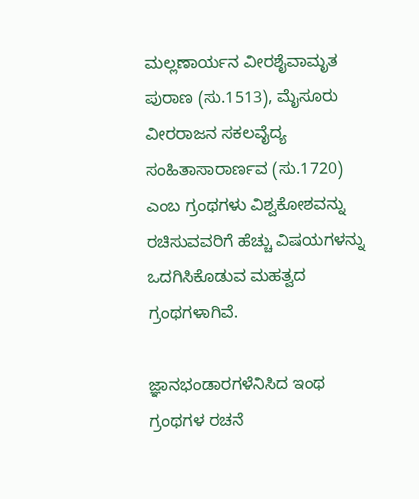ಮಲ್ಲಣಾರ್ಯನ ವೀರಶೈವಾಮೃತ ಪುರಾಣ (ಸು.1513), ಮೈಸೂರು ವೀರರಾಜನ ಸಕಲವೈದ್ಯ ಸಂಹಿತಾಸಾರಾರ್ಣವ (ಸು.1720) ಎಂಬ ಗ್ರಂಥಗಳು ವಿಶ್ವಕೋಶವನ್ನು ರಚಿಸುವವರಿಗೆ ಹೆಚ್ಚು ವಿಷಯಗಳನ್ನು ಒದಗಿಸಿಕೊಡುವ ಮಹತ್ವದ ಗ್ರಂಥಗಳಾಗಿವೆ.

ಜ್ಞಾನಭಂಡಾರಗಳೆನಿಸಿದ ಇಂಥ ಗ್ರಂಥಗಳ ರಚನೆ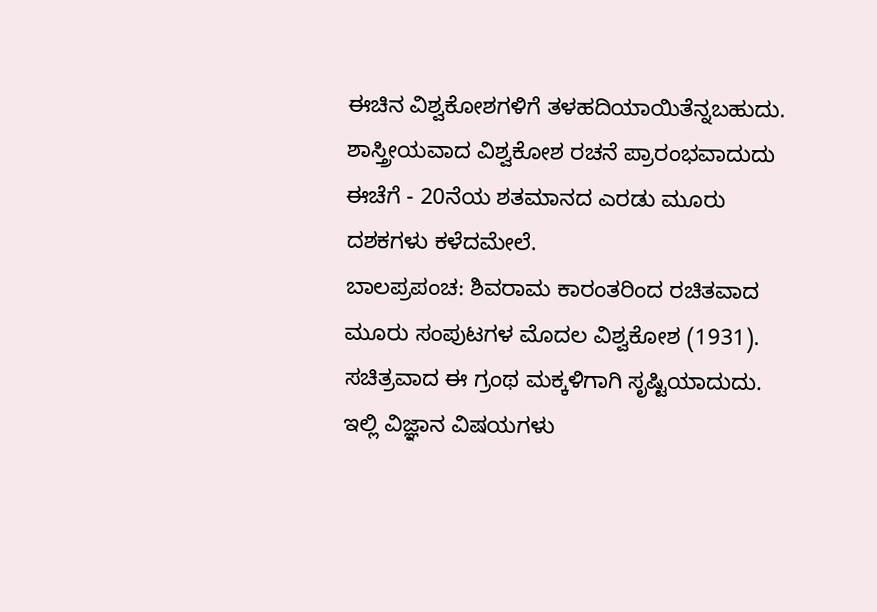ಈಚಿನ ವಿಶ್ವಕೋಶಗಳಿಗೆ ತಳಹದಿಯಾಯಿತೆನ್ನಬಹುದು. ಶಾಸ್ತ್ರೀಯವಾದ ವಿಶ್ವಕೋಶ ರಚನೆ ಪ್ರಾರಂಭವಾದುದು ಈಚೆಗೆ - 20ನೆಯ ಶತಮಾನದ ಎರಡು ಮೂರು ದಶಕಗಳು ಕಳೆದಮೇಲೆ.
ಬಾಲಪ್ರಪಂಚ: ಶಿವರಾಮ ಕಾರಂತರಿಂದ ರಚಿತವಾದ ಮೂರು ಸಂಪುಟಗಳ ಮೊದಲ ವಿಶ್ವಕೋಶ (1931). ಸಚಿತ್ರವಾದ ಈ ಗ್ರಂಥ ಮಕ್ಕಳಿಗಾಗಿ ಸೃಷ್ಟಿಯಾದುದು. ಇಲ್ಲಿ ವಿಜ್ಞಾನ ವಿಷಯಗಳು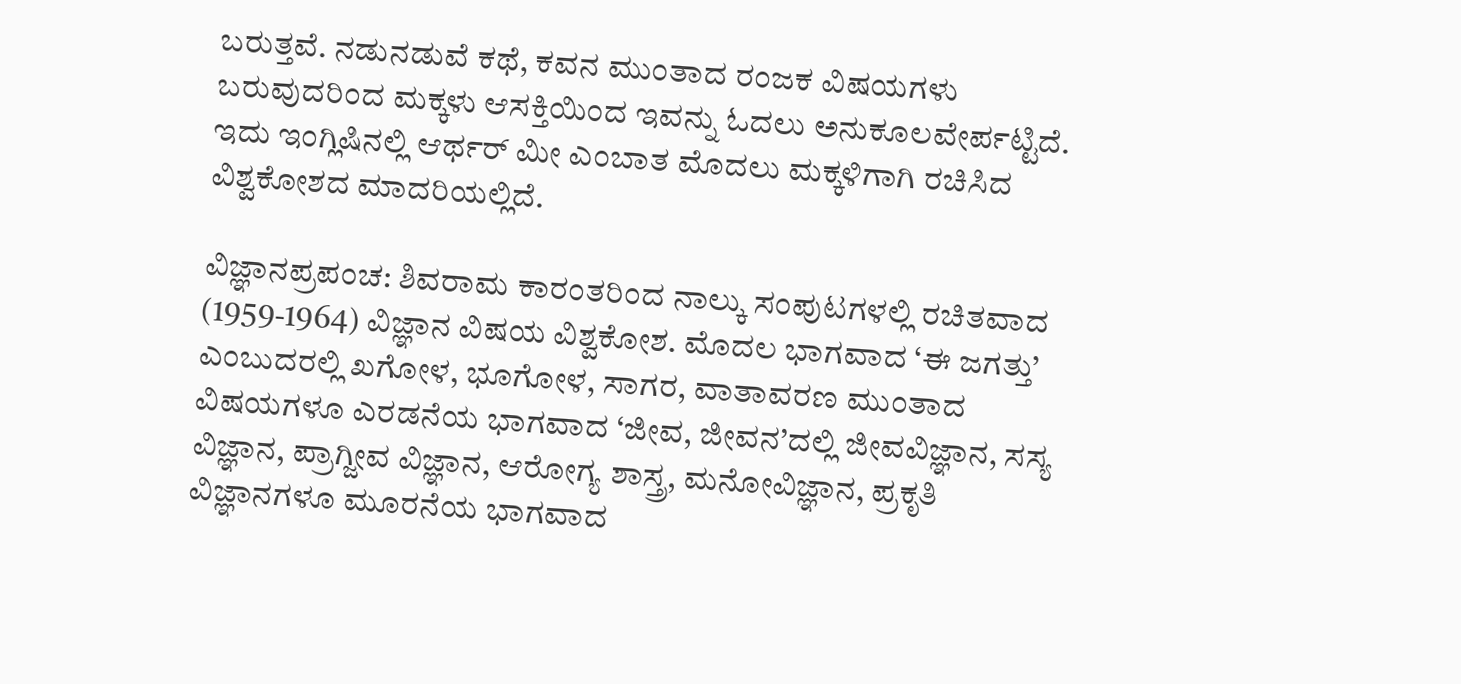ಬರುತ್ತವೆ. ನಡುನಡುವೆ ಕಥೆ, ಕವನ ಮುಂತಾದ ರಂಜಕ ವಿಷಯಗಳು ಬರುವುದರಿಂದ ಮಕ್ಕಳು ಆಸಕ್ತಿಯಿಂದ ಇವನ್ನು ಓದಲು ಅನುಕೂಲವೇರ್ಪಟ್ಟಿದೆ. ಇದು ಇಂಗ್ಲಿಷಿನಲ್ಲಿ ಆರ್ಥರ್ ಮೀ ಎಂಬಾತ ಮೊದಲು ಮಕ್ಕಳಿಗಾಗಿ ರಚಿಸಿದ ವಿಶ್ವಕೋಶದ ಮಾದರಿಯಲ್ಲಿದೆ.

ವಿಜ್ಞಾನಪ್ರಪಂಚ: ಶಿವರಾಮ ಕಾರಂತರಿಂದ ನಾಲ್ಕು ಸಂಪುಟಗಳಲ್ಲಿ ರಚಿತವಾದ (1959-1964) ವಿಜ್ಞಾನ ವಿಷಯ ವಿಶ್ವಕೋಶ. ಮೊದಲ ಭಾಗವಾದ ‘ಈ ಜಗತ್ತು’ ಎಂಬುದರಲ್ಲಿ ಖಗೋಳ, ಭೂಗೋಳ, ಸಾಗರ, ವಾತಾವರಣ ಮುಂತಾದ ವಿಷಯಗಳೂ ಎರಡನೆಯ ಭಾಗವಾದ ‘ಜೀವ, ಜೀವನ’ದಲ್ಲಿ ಜೀವವಿಜ್ಞಾನ, ಸಸ್ಯ ವಿಜ್ಞಾನ, ಪ್ರಾಗ್ಜೀವ ವಿಜ್ಞಾನ, ಆರೋಗ್ಯ ಶಾಸ್ತ್ರ, ಮನೋವಿಜ್ಞಾನ, ಪ್ರಕೃತಿ ವಿಜ್ಞಾನಗಳೂ ಮೂರನೆಯ ಭಾಗವಾದ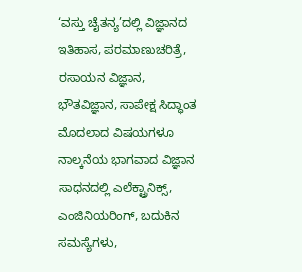‘ವಸ್ತು ಚೈತನ್ಯ’ದಲ್ಲಿ ವಿಜ್ಞಾನದ ಇತಿಹಾಸ, ಪರಮಾಣುಚರಿತ್ರೆ, ರಸಾಯನ ವಿಜ್ಞಾನ, ಭೌತವಿಜ್ಞಾನ, ಸಾಪೇಕ್ಷ ಸಿದ್ಧಾಂತ ಮೊದಲಾದ ವಿಷಯಗಳೂ ನಾಲ್ಕನೆಯ ಭಾಗವಾದ ವಿಜ್ಞಾನ ಸಾಧನದಲ್ಲಿ ಎಲೆಕ್ಟ್ರಾನಿಕ್ಸ್‌, ಎಂಜಿನಿಯರಿಂಗ್, ಬದುಕಿನ ಸಮಸ್ಯೆಗಳು,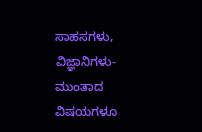ಸಾಹಸಗಳು, ವಿಜ್ಞಾನಿಗಳು- ಮುಂತಾದ ವಿಷಯಗಳೂ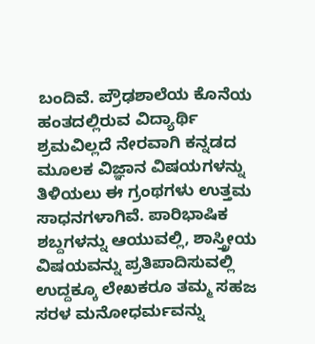ಬಂದಿವೆ. ಪ್ರೌಢಶಾಲೆಯ ಕೊನೆಯ ಹಂತದಲ್ಲಿರುವ ವಿದ್ಯಾರ್ಥಿ ಶ್ರಮವಿಲ್ಲದೆ ನೇರವಾಗಿ ಕನ್ನಡದ ಮೂಲಕ ವಿಜ್ಞಾನ ವಿಷಯಗಳನ್ನು ತಿಳಿಯಲು ಈ ಗ್ರಂಥಗಳು ಉತ್ತಮ ಸಾಧನಗಳಾಗಿವೆ. ಪಾರಿಭಾಷಿಕ ಶಬ್ದಗಳನ್ನು ಆಯುವಲ್ಲಿ, ಶಾಸ್ತ್ರೀಯ ವಿಷಯವನ್ನು ಪ್ರತಿಪಾದಿಸುವಲ್ಲಿ ಉದ್ದಕ್ಕೂ ಲೇಖಕರೂ ತಮ್ಮ ಸಹಜ ಸರಳ ಮನೋಧರ್ಮವನ್ನು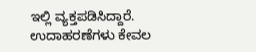ಇಲ್ಲಿ ವ್ಯಕ್ತಪಡಿಸಿದ್ದಾರೆ. ಉದಾಹರಣೆಗಳು ಕೇವಲ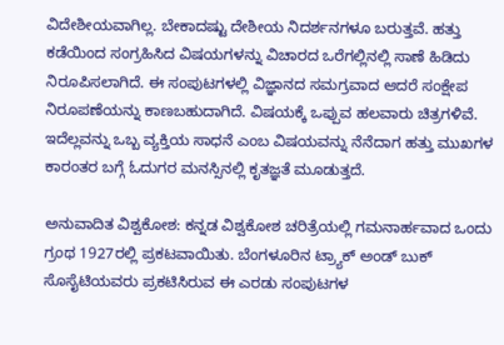ವಿದೇಶೀಯವಾಗಿಲ್ಲ. ಬೇಕಾದಷ್ಟು ದೇಶೀಯ ನಿದರ್ಶನಗಳೂ ಬರುತ್ತವೆ. ಹತ್ತು ಕಡೆಯಿಂದ ಸಂಗ್ರಹಿಸಿದ ವಿಷಯಗಳನ್ನು ವಿಚಾರದ ಒರೆಗಲ್ಲಿನಲ್ಲಿ ಸಾಣೆ ಹಿಡಿದು ನಿರೂಪಿಸಲಾಗಿದೆ. ಈ ಸಂಪುಟಗಳಲ್ಲಿ ವಿಜ್ಞಾನದ ಸಮಗ್ರವಾದ ಆದರೆ ಸಂಕ್ಷೇಪ ನಿರೂಪಣೆಯನ್ನು ಕಾಣಬಹುದಾಗಿದೆ. ವಿಷಯಕ್ಕೆ ಒಪ್ಪುವ ಹಲವಾರು ಚಿತ್ರಗಳಿವೆ. ಇದೆಲ್ಲವನ್ನು ಒಬ್ಬ ವ್ಯಕ್ತಿಯ ಸಾಧನೆ ಎಂಬ ವಿಷಯವನ್ನು ನೆನೆದಾಗ ಹತ್ತು ಮುಖಗಳ ಕಾರಂತರ ಬಗ್ಗೆ ಓದುಗರ ಮನಸ್ಸಿನಲ್ಲಿ ಕೃತಜ್ಞತೆ ಮೂಡುತ್ತದೆ.

ಅನುವಾದಿತ ವಿಶ್ವಕೋಶ: ಕನ್ನಡ ವಿಶ್ವಕೋಶ ಚರಿತ್ರೆಯಲ್ಲಿ ಗಮನಾರ್ಹವಾದ ಒಂದು ಗ್ರಂಥ 1927ರಲ್ಲಿ ಪ್ರಕಟವಾಯಿತು. ಬೆಂಗಳೂರಿನ ಟ್ರ್ಯಾಕ್ ಅಂಡ್ ಬುಕ್ ಸೊಸೈಟಿಯವರು ಪ್ರಕಟಿಸಿರುವ ಈ ಎರಡು ಸಂಪುಟಗಳ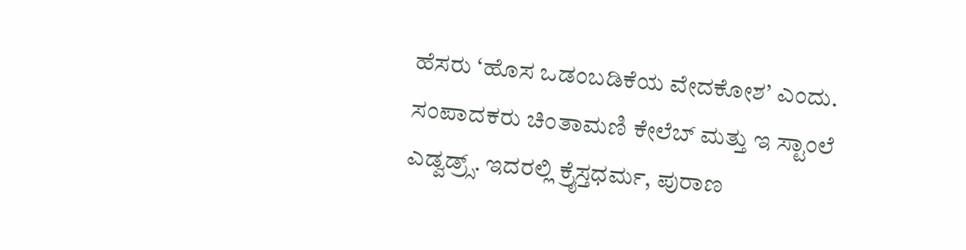ಹೆಸರು ‘ಹೊಸ ಒಡಂಬಡಿಕೆಯ ವೇದಕೋಶ’ ಎಂದು. ಸಂಪಾದಕರು ಚಿಂತಾಮಣಿ ಕೇಲೆಬ್ ಮತ್ತು ಇ ಸ್ಟಾಂಲೆ ಎಡ್ವಡ್ರ್ಸ್‌. ಇದರಲ್ಲಿ ಕ್ರೈಸ್ತಧರ್ಮ, ಪುರಾಣ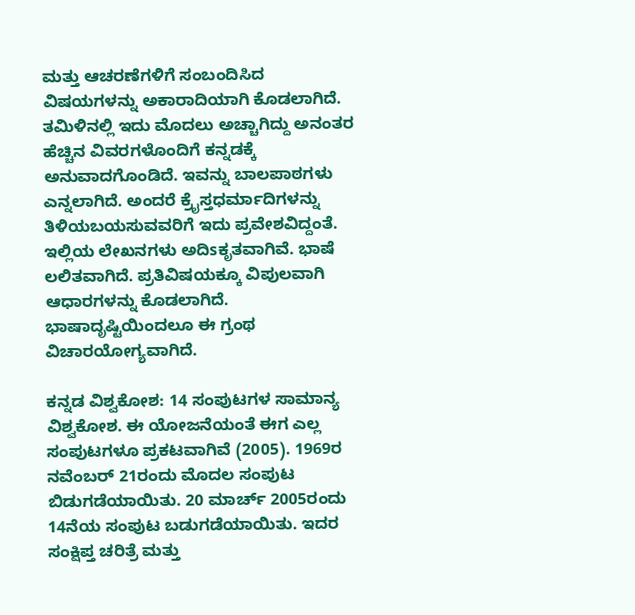ಮತ್ತು ಆಚರಣೆಗಳಿಗೆ ಸಂಬಂದಿಸಿದ ವಿಷಯಗಳನ್ನು ಅಕಾರಾದಿಯಾಗಿ ಕೊಡಲಾಗಿದೆ. ತಮಿಳಿನಲ್ಲಿ ಇದು ಮೊದಲು ಅಚ್ಚಾಗಿದ್ದು ಅನಂತರ ಹೆಚ್ಚಿನ ವಿವರಗಳೊಂದಿಗೆ ಕನ್ನಡಕ್ಕೆ ಅನುವಾದಗೊಂಡಿದೆ. ಇವನ್ನು ಬಾಲಪಾಠಗಳು ಎನ್ನಲಾಗಿದೆ. ಅಂದರೆ ಕ್ರೈಸ್ತಧರ್ಮಾದಿಗಳನ್ನು ತಿಳಿಯಬಯಸುವವರಿಗೆ ಇದು ಪ್ರವೇಶವಿದ್ದಂತೆ. ಇಲ್ಲಿಯ ಲೇಖನಗಳು ಅದಿsಕೃತವಾಗಿವೆ. ಭಾಷೆ ಲಲಿತವಾಗಿದೆ. ಪ್ರತಿವಿಷಯಕ್ಕೂ ವಿಪುಲವಾಗಿ ಆಧಾರಗಳನ್ನು ಕೊಡಲಾಗಿದೆ. ಭಾಷಾದೃಷ್ಟಿಯಿಂದಲೂ ಈ ಗ್ರಂಥ ವಿಚಾರಯೋಗ್ಯವಾಗಿದೆ.

ಕನ್ನಡ ವಿಶ್ವಕೋಶ: 14 ಸಂಪುಟಗಳ ಸಾಮಾನ್ಯ ವಿಶ್ವಕೋಶ. ಈ ಯೋಜನೆಯಂತೆ ಈಗ ಎಲ್ಲ ಸಂಪುಟಗಳೂ ಪ್ರಕಟವಾಗಿವೆ (2005). 1969ರ ನವೆಂಬರ್ 21ರಂದು ಮೊದಲ ಸಂಪುಟ ಬಿಡುಗಡೆಯಾಯಿತು. 20 ಮಾರ್ಚ್ 2005ರಂದು 14ನೆಯ ಸಂಪುಟ ಬಡುಗಡೆಯಾಯಿತು. ಇದರ ಸಂಕ್ಷಿಪ್ತ ಚರಿತ್ರೆ ಮತ್ತು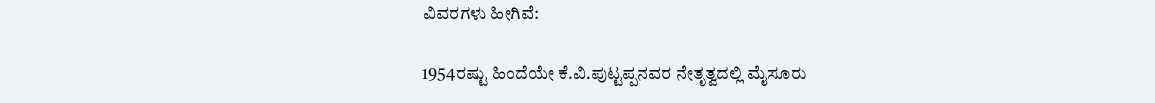ವಿವರಗಳು ಹೀಗಿವೆ:

1954ರಷ್ಟು ಹಿಂದೆಯೇ ಕೆ.ವಿ.ಪುಟ್ಟಪ್ಪನವರ ನೇತೃತ್ವದಲ್ಲಿ ಮೈಸೂರು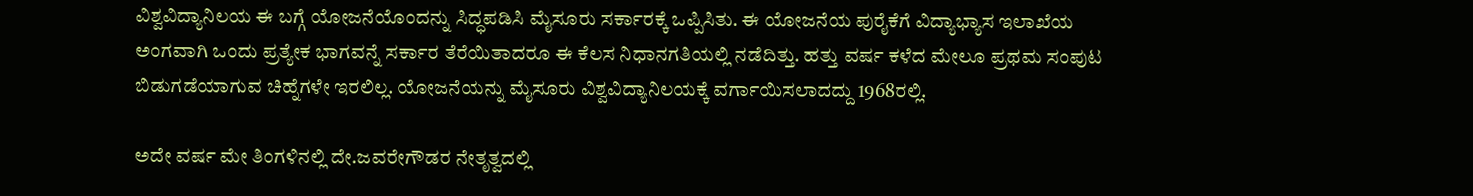ವಿಶ್ವವಿದ್ಯಾನಿಲಯ ಈ ಬಗ್ಗೆ ಯೋಜನೆಯೊಂದನ್ನು ಸಿದ್ಧಪಡಿಸಿ ಮೈಸೂರು ಸರ್ಕಾರಕ್ಕೆ ಒಪ್ಪಿಸಿತು. ಈ ಯೋಜನೆಯ ಪುರೈಕೆಗೆ ವಿದ್ಯಾಭ್ಯಾಸ ಇಲಾಖೆಯ ಅಂಗವಾಗಿ ಒಂದು ಪ್ರತ್ಯೇಕ ಭಾಗವನ್ನೆ ಸರ್ಕಾರ ತೆರೆಯಿತಾದರೂ ಈ ಕೆಲಸ ನಿಧಾನಗತಿಯಲ್ಲಿ ನಡೆದಿತ್ತು. ಹತ್ತು ವರ್ಷ ಕಳೆದ ಮೇಲೂ ಪ್ರಥಮ ಸಂಪುಟ ಬಿಡುಗಡೆಯಾಗುವ ಚಿಹ್ನೆಗಳೇ ಇರಲಿಲ್ಲ. ಯೋಜನೆಯನ್ನು ಮೈಸೂರು ವಿಶ್ವವಿದ್ಯಾನಿಲಯಕ್ಕೆ ವರ್ಗಾಯಿಸಲಾದದ್ದು 1968ರಲ್ಲಿ.

ಅದೇ ವರ್ಷ ಮೇ ತಿಂಗಳಿನಲ್ಲಿ ದೇ.ಜವರೇಗೌಡರ ನೇತೃತ್ವದಲ್ಲಿ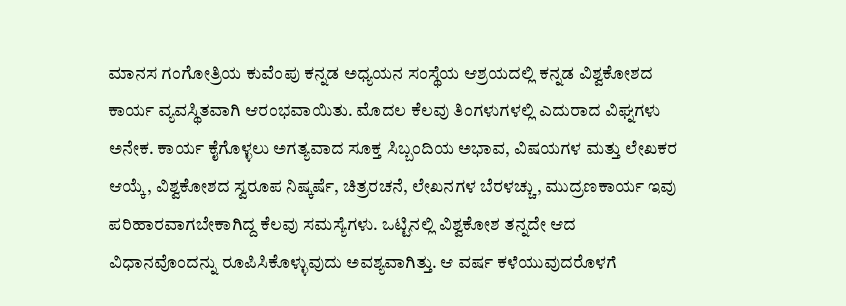ಮಾನಸ ಗಂಗೋತ್ರಿಯ ಕುವೆಂಪು ಕನ್ನಡ ಅಧ್ಯಯನ ಸಂಸ್ಥೆಯ ಆಶ್ರಯದಲ್ಲಿ ಕನ್ನಡ ವಿಶ್ವಕೋಶದ ಕಾರ್ಯ ವ್ಯವಸ್ಥಿತವಾಗಿ ಆರಂಭವಾಯಿತು. ಮೊದಲ ಕೆಲವು ತಿಂಗಳುಗಳಲ್ಲಿ ಎದುರಾದ ವಿಘ್ನಗಳು ಅನೇಕ. ಕಾರ್ಯ ಕೈಗೊಳ್ಳಲು ಅಗತ್ಯವಾದ ಸೂಕ್ತ ಸಿಬ್ಬಂದಿಯ ಅಭಾವ, ವಿಷಯಗಳ ಮತ್ತು ಲೇಖಕರ ಆಯ್ಕೆ, ವಿಶ್ವಕೋಶದ ಸ್ವರೂಪ ನಿಷ್ಕರ್ಷೆ, ಚಿತ್ರರಚನೆ, ಲೇಖನಗಳ ಬೆರಳಚ್ಚು, ಮುದ್ರಣಕಾರ್ಯ ಇವು ಪರಿಹಾರವಾಗಬೇಕಾಗಿದ್ದ ಕೆಲವು ಸಮಸ್ಯೆಗಳು. ಒಟ್ಟಿನಲ್ಲಿ ವಿಶ್ವಕೋಶ ತನ್ನದೇ ಆದ ವಿಧಾನವೊಂದನ್ನು ರೂಪಿಸಿಕೊಳ್ಳುವುದು ಅವಶ್ಯವಾಗಿತ್ತು. ಆ ವರ್ಷ ಕಳೆಯುವುದರೊಳಗೆ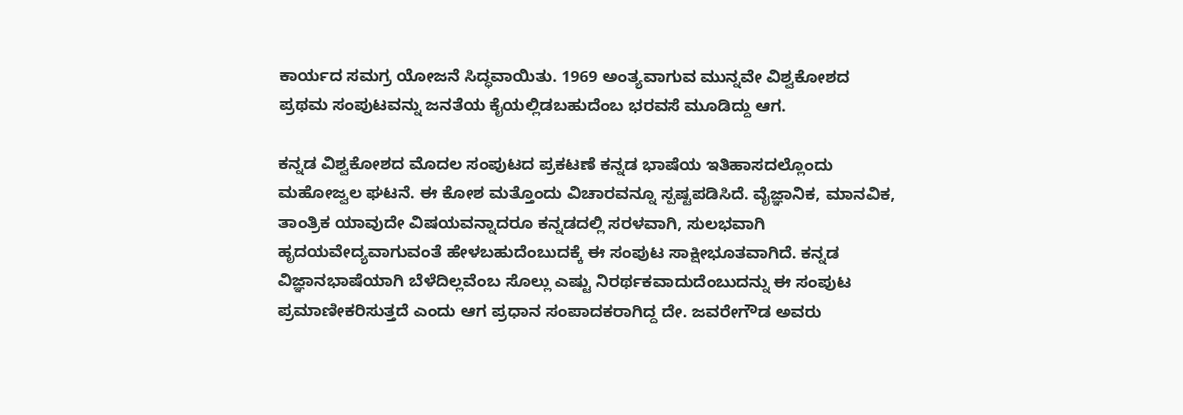ಕಾರ್ಯದ ಸಮಗ್ರ ಯೋಜನೆ ಸಿದ್ಧವಾಯಿತು. 1969 ಅಂತ್ಯವಾಗುವ ಮುನ್ನವೇ ವಿಶ್ವಕೋಶದ ಪ್ರಥಮ ಸಂಪುಟವನ್ನು ಜನತೆಯ ಕೈಯಲ್ಲಿಡಬಹುದೆಂಬ ಭರವಸೆ ಮೂಡಿದ್ದು ಆಗ.

ಕನ್ನಡ ವಿಶ್ವಕೋಶದ ಮೊದಲ ಸಂಪುಟದ ಪ್ರಕಟಣೆ ಕನ್ನಡ ಭಾಷೆಯ ಇತಿಹಾಸದಲ್ಲೊಂದು ಮಹೋಜ್ವಲ ಘಟನೆ. ಈ ಕೋಶ ಮತ್ತೊಂದು ವಿಚಾರವನ್ನೂ ಸ್ಪಷ್ಟಪಡಿಸಿದೆ. ವೈಜ್ಞಾನಿಕ, ಮಾನವಿಕ, ತಾಂತ್ರಿಕ ಯಾವುದೇ ವಿಷಯವನ್ನಾದರೂ ಕನ್ನಡದಲ್ಲಿ ಸರಳವಾಗಿ, ಸುಲಭವಾಗಿ ಹೃದಯವೇದ್ಯವಾಗುವಂತೆ ಹೇಳಬಹುದೆಂಬುದಕ್ಕೆ ಈ ಸಂಪುಟ ಸಾಕ್ಷೀಭೂತವಾಗಿದೆ. ಕನ್ನಡ ವಿಜ್ಞಾನಭಾಷೆಯಾಗಿ ಬೆಳೆದಿಲ್ಲವೆಂಬ ಸೊಲ್ಲು ಎಷ್ಟು ನಿರರ್ಥಕವಾದುದೆಂಬುದನ್ನು ಈ ಸಂಪುಟ ಪ್ರಮಾಣೀಕರಿಸುತ್ತದೆ ಎಂದು ಆಗ ಪ್ರಧಾನ ಸಂಪಾದಕರಾಗಿದ್ದ ದೇ. ಜವರೇಗೌಡ ಅವರು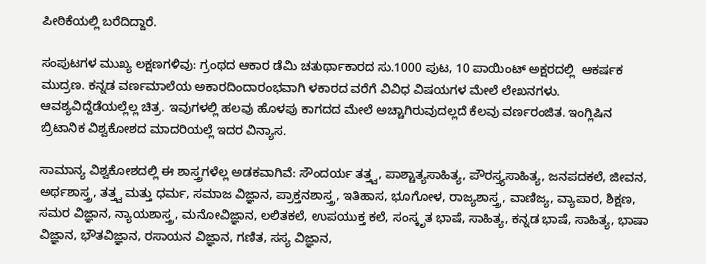ಪೀಠಿಕೆಯಲ್ಲಿ ಬರೆದಿದ್ದಾರೆ.

ಸಂಪುಟಗಳ ಮುಖ್ಯ ಲಕ್ಷಣಗಳಿವು: ಗ್ರಂಥದ ಆಕಾರ ಡೆಮಿ ಚತುರ್ಥಾಕಾರದ ಸು.1000 ಪುಟ, 10 ಪಾಯಿಂಟ್ ಅಕ್ಷರದಲ್ಲಿ  ಆಕರ್ಷಕ ಮುದ್ರಣ. ಕನ್ನಡ ವರ್ಣಮಾಲೆಯ ಅಕಾರದಿಂದಾರಂಭವಾಗಿ ಳಕಾರದ ವರೆಗೆ ವಿವಿಧ ವಿಷಯಗಳ ಮೇಲೆ ಲೇಖನಗಳು. ಆವಶ್ಯವಿದ್ದೆಡೆಯಲ್ಲೆಲ್ಲ ಚಿತ್ರ. ಇವುಗಳಲ್ಲಿ ಹಲವು ಹೊಳಪು ಕಾಗದದ ಮೇಲೆ ಅಚ್ಚಾಗಿರುವುದಲ್ಲದೆ ಕೆಲವು ವರ್ಣರಂಜಿತ. ಇಂಗ್ಲಿಷಿನ ಬ್ರಿಟಾನಿಕ ವಿಶ್ವಕೋಶದ ಮಾದರಿಯಲ್ಲೆ ಇದರ ವಿನ್ಯಾಸ.

ಸಾಮಾನ್ಯ ವಿಶ್ವಕೋಶದಲ್ಲಿ ಈ ಶಾಸ್ತ್ರಗಳೆಲ್ಲ ಅಡಕವಾಗಿವೆ: ಸೌಂದರ್ಯ ತತ್ತ್ವ, ಪಾಶ್ಚಾತ್ಯಸಾಹಿತ್ಯ, ಪೌರಸ್ತ್ಯಸಾಹಿತ್ಯ, ಜನಪದಕಲೆ, ಜೀವನ, ಅರ್ಥಶಾಸ್ತ್ರ, ತತ್ತ್ವ ಮತ್ತು ಧರ್ಮ, ಸಮಾಜ ವಿಜ್ಞಾನ, ಪ್ರಾಕ್ತನಶಾಸ್ತ್ರ, ಇತಿಹಾಸ, ಭೂಗೋಳ, ರಾಜ್ಯಶಾಸ್ತ್ರ, ವಾಣಿಜ್ಯ, ವ್ಯಾಪಾರ, ಶಿಕ್ಷಣ, ಸಮರ ವಿಜ್ಞಾನ, ನ್ಯಾಯಶಾಸ್ತ್ರ, ಮನೋವಿಜ್ಞಾನ, ಲಲಿತಕಲೆ, ಉಪಯುಕ್ತ ಕಲೆ, ಸಂಸ್ಕೃತ ಭಾಷೆ, ಸಾಹಿತ್ಯ, ಕನ್ನಡ ಭಾಷೆ, ಸಾಹಿತ್ಯ, ಭಾಷಾ ವಿಜ್ಞಾನ, ಭೌತವಿಜ್ಞಾನ, ರಸಾಯನ ವಿಜ್ಞಾನ, ಗಣಿತ, ಸಸ್ಯ ವಿಜ್ಞಾನ,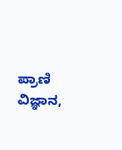ಪ್ರಾಣಿ ವಿಜ್ಞಾನ,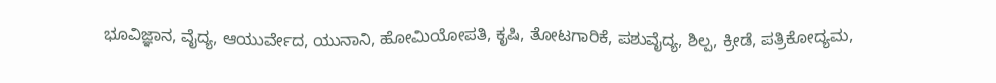ಭೂವಿಜ್ಞಾನ, ವೈದ್ಯ, ಆಯುರ್ವೇದ, ಯುನಾನಿ, ಹೋಮಿಯೋಪತಿ, ಕೃಷಿ, ತೋಟಗಾರಿಕೆ, ಪಶುವೈದ್ಯ, ಶಿಲ್ಪ, ಕ್ರೀಡೆ, ಪತ್ರಿಕೋದ್ಯಮ,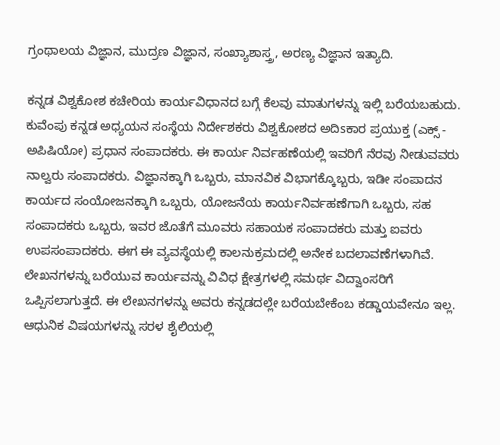ಗ್ರಂಥಾಲಯ ವಿಜ್ಞಾನ, ಮುದ್ರಣ ವಿಜ್ಞಾನ, ಸಂಖ್ಯಾಶಾಸ್ತ್ರ, ಅರಣ್ಯ ವಿಜ್ಞಾನ ಇತ್ಯಾದಿ.

ಕನ್ನಡ ವಿಶ್ವಕೋಶ ಕಚೇರಿಯ ಕಾರ್ಯವಿಧಾನದ ಬಗ್ಗೆ ಕೆಲವು ಮಾತುಗಳನ್ನು ಇಲ್ಲಿ ಬರೆಯಬಹುದು. ಕುವೆಂಪು ಕನ್ನಡ ಅಧ್ಯಯನ ಸಂಸ್ಥೆಯ ನಿರ್ದೇಶಕರು ವಿಶ್ವಕೋಶದ ಅದಿsಕಾರ ಪ್ರಯುಕ್ತ (ಎಕ್ಸ್‌ - ಅಪಿಷಿಯೋ) ಪ್ರಧಾನ ಸಂಪಾದಕರು. ಈ ಕಾರ್ಯ ನಿರ್ವಹಣೆಯಲ್ಲಿ ಇವರಿಗೆ ನೆರವು ನೀಡುವವರು ನಾಲ್ವರು ಸಂಪಾದಕರು. ವಿಜ್ಞಾನಕ್ಕಾಗಿ ಒಬ್ಬರು, ಮಾನವಿಕ ವಿಭಾಗಕ್ಕೊಬ್ಬರು, ಇಡೀ ಸಂಪಾದನ ಕಾರ್ಯದ ಸಂಯೋಜನಕ್ಕಾಗಿ ಒಬ್ಬರು, ಯೋಜನೆಯ ಕಾರ್ಯನಿರ್ವಹಣೆಗಾಗಿ ಒಬ್ಬರು, ಸಹ ಸಂಪಾದಕರು ಒಬ್ಬರು, ಇವರ ಜೊತೆಗೆ ಮೂವರು ಸಹಾಯಕ ಸಂಪಾದಕರು ಮತ್ತು ಐವರು ಉಪಸಂಪಾದಕರು. ಈಗ ಈ ವ್ಯವಸ್ಥೆಯಲ್ಲಿ ಕಾಲನುಕ್ರಮದಲ್ಲಿ ಅನೇಕ ಬದಲಾವಣೆಗಳಾಗಿವೆ. ಲೇಖನಗಳನ್ನು ಬರೆಯುವ ಕಾರ್ಯವನ್ನು ವಿವಿಧ ಕ್ಷೇತ್ರಗಳಲ್ಲಿ ಸಮರ್ಥ ವಿದ್ವಾಂಸರಿಗೆ ಒಪ್ಪಿಸಲಾಗುತ್ತದೆ. ಈ ಲೇಖನಗಳನ್ನು ಅವರು ಕನ್ನಡದಲ್ಲೇ ಬರೆಯಬೇಕೆಂಬ ಕಡ್ಡಾಯವೇನೂ ಇಲ್ಲ. ಆಧುನಿಕ ವಿಷಯಗಳನ್ನು ಸರಳ ಶೈಲಿಯಲ್ಲಿ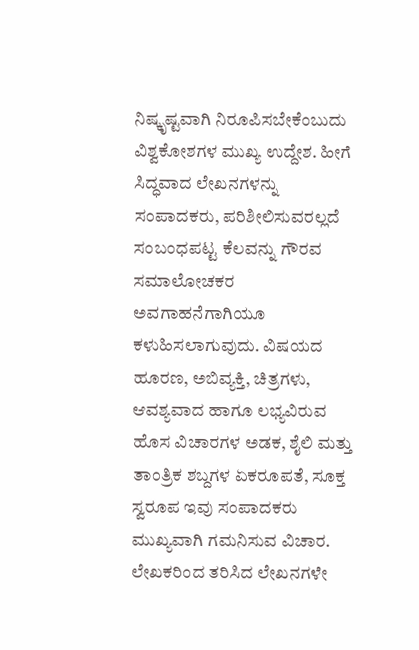ನಿಷ್ಕೃಷ್ಟವಾಗಿ ನಿರೂಪಿಸಬೇಕೆಂಬುದು ವಿಶ್ವಕೋಶಗಳ ಮುಖ್ಯ ಉದ್ದೇಶ. ಹೀಗೆ ಸಿದ್ಧವಾದ ಲೇಖನಗಳನ್ನು ಸಂಪಾದಕರು, ಪರಿಶೀಲಿಸುವರಲ್ಲದೆ ಸಂಬಂಧಪಟ್ಟ ಕೆಲವನ್ನು ಗೌರವ ಸಮಾಲೋಚಕರ ಅವಗಾಹನೆಗಾಗಿಯೂ ಕಳುಹಿಸಲಾಗುವುದು. ವಿಷಯದ ಹೂರಣ, ಅಬಿವ್ಯಕ್ತಿ, ಚಿತ್ರಗಳು, ಆವಶ್ಯವಾದ ಹಾಗೂ ಲಭ್ಯವಿರುವ ಹೊಸ ವಿಚಾರಗಳ ಅಡಕ, ಶೈಲಿ ಮತ್ತು ತಾಂತ್ರಿಕ ಶಬ್ದಗಳ ಏಕರೂಪತೆ, ಸೂಕ್ತ ಸ್ವರೂಪ ಇವು ಸಂಪಾದಕರು ಮುಖ್ಯವಾಗಿ ಗಮನಿಸುವ ವಿಚಾರ. ಲೇಖಕರಿಂದ ತರಿಸಿದ ಲೇಖನಗಳೇ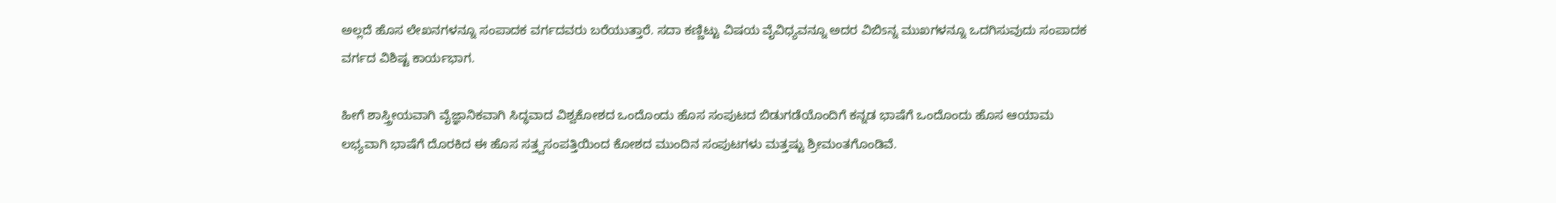ಅಲ್ಲದೆ ಹೊಸ ಲೇಖನಗಳನ್ನೂ ಸಂಪಾದಕ ವರ್ಗದವರು ಬರೆಯುತ್ತಾರೆ. ಸದಾ ಕಣ್ಣಿಟ್ಟು ವಿಷಯ ವೈವಿಧ್ಯವನ್ನೂ ಅದರ ವಿಬಿsನ್ನ ಮುಖಗಳನ್ನೂ ಒದಗಿಸುವುದು ಸಂಪಾದಕ ವರ್ಗದ ವಿಶಿಷ್ಟ ಕಾರ್ಯಭಾಗ.

ಹೀಗೆ ಶಾಸ್ತ್ರೀಯವಾಗಿ ವೈಜ್ಞಾನಿಕವಾಗಿ ಸಿದ್ಧವಾದ ವಿಶ್ವಕೋಶದ ಒಂದೊಂದು ಹೊಸ ಸಂಪುಟದ ಬಿಡುಗಡೆಯೊಂದಿಗೆ ಕನ್ನಡ ಭಾಷೆಗೆ ಒಂದೊಂದು ಹೊಸ ಆಯಾಮ ಲಭ್ಯವಾಗಿ ಭಾಷೆಗೆ ದೊರಕಿದ ಈ ಹೊಸ ಸತ್ತ್ವಸಂಪತ್ತಿಯಿಂದ ಕೋಶದ ಮುಂದಿನ ಸಂಪುಟಗಳು ಮತ್ತಷ್ಟು ಶ್ರೀಮಂತಗೊಂಡಿವೆ.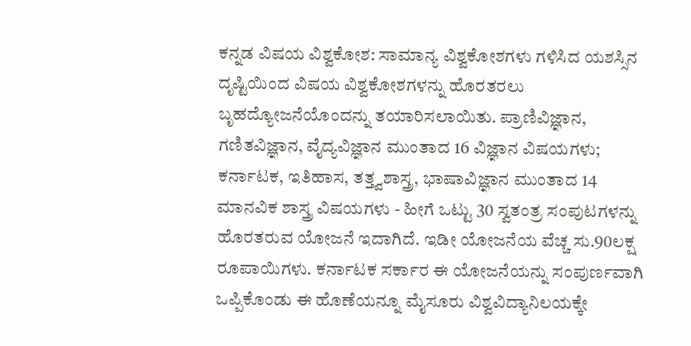ಕನ್ನಡ ವಿಷಯ ವಿಶ್ವಕೋಶ: ಸಾಮಾನ್ಯ ವಿಶ್ವಕೋಶಗಳು ಗಳಿಸಿದ ಯಶಸ್ಸಿನ ದೃಷ್ಟಿಯಿಂದ ವಿಷಯ ವಿಶ್ವಕೋಶಗಳನ್ನು ಹೊರತರಲು ಬೃಹದ್ಯೋಜನೆಯೊಂದನ್ನು ತಯಾರಿಸಲಾಯಿತು. ಪ್ರಾಣಿವಿಜ್ಞಾನ, ಗಣಿತವಿಜ್ಞಾನ, ವೈದ್ಯವಿಜ್ಞಾನ ಮುಂತಾದ 16 ವಿಜ್ಞಾನ ವಿಷಯಗಳು; ಕರ್ನಾಟಕ, ಇತಿಹಾಸ, ತತ್ತ್ವಶಾಸ್ತ್ರ, ಭಾಷಾವಿಜ್ಞಾನ ಮುಂತಾದ 14 ಮಾನವಿಕ ಶಾಸ್ತ್ರ ವಿಷಯಗಳು - ಹೀಗೆ ಒಟ್ಟು 30 ಸ್ವತಂತ್ರ ಸಂಪುಟಗಳನ್ನು ಹೊರತರುವ ಯೋಜನೆ ಇದಾಗಿದೆ. ಇಡೀ ಯೋಜನೆಯ ವೆಚ್ಚ ಸು.90ಲಕ್ಷ ರೂಪಾಯಿಗಳು. ಕರ್ನಾಟಕ ಸರ್ಕಾರ ಈ ಯೋಜನೆಯನ್ನು ಸಂಪುರ್ಣವಾಗಿ ಒಪ್ಪಿಕೊಂಡು ಈ ಹೊಣೆಯನ್ನೂ ಮೈಸೂರು ವಿಶ್ವವಿದ್ಯಾನಿಲಯಕ್ಕೇ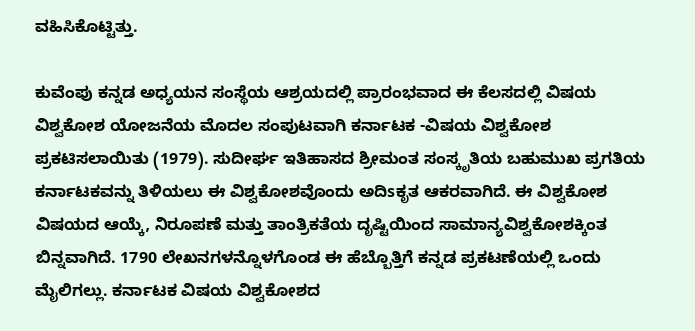ವಹಿಸಿಕೊಟ್ಟಿತ್ತು.

ಕುವೆಂಪು ಕನ್ನಡ ಅಧ್ಯಯನ ಸಂಸ್ಥೆಯ ಆಶ್ರಯದಲ್ಲಿ ಪ್ರಾರಂಭವಾದ ಈ ಕೆಲಸದಲ್ಲಿ ವಿಷಯ ವಿಶ್ವಕೋಶ ಯೋಜನೆಯ ಮೊದಲ ಸಂಪುಟವಾಗಿ ಕರ್ನಾಟಕ -ವಿಷಯ ವಿಶ್ವಕೋಶ ಪ್ರಕಟಿಸಲಾಯಿತು (1979). ಸುದೀರ್ಘ ಇತಿಹಾಸದ ಶ್ರೀಮಂತ ಸಂಸ್ಕೃತಿಯ ಬಹುಮುಖ ಪ್ರಗತಿಯ ಕರ್ನಾಟಕವನ್ನು ತಿಳಿಯಲು ಈ ವಿಶ್ವಕೋಶವೊಂದು ಅದಿsಕೃತ ಆಕರವಾಗಿದೆ. ಈ ವಿಶ್ವಕೋಶ ವಿಷಯದ ಆಯ್ಕೆ, ನಿರೂಪಣೆ ಮತ್ತು ತಾಂತ್ರಿಕತೆಯ ದೃಷ್ಟಿಯಿಂದ ಸಾಮಾನ್ಯವಿಶ್ವಕೋಶಕ್ಕಿಂತ ಬಿನ್ನವಾಗಿದೆ. 1790 ಲೇಖನಗಳನ್ನೊಳಗೊಂಡ ಈ ಹೆಬ್ಬೊತ್ತಿಗೆ ಕನ್ನಡ ಪ್ರಕಟಣೆಯಲ್ಲಿ ಒಂದು ಮೈಲಿಗಲ್ಲು. ಕರ್ನಾಟಕ ವಿಷಯ ವಿಶ್ವಕೋಶದ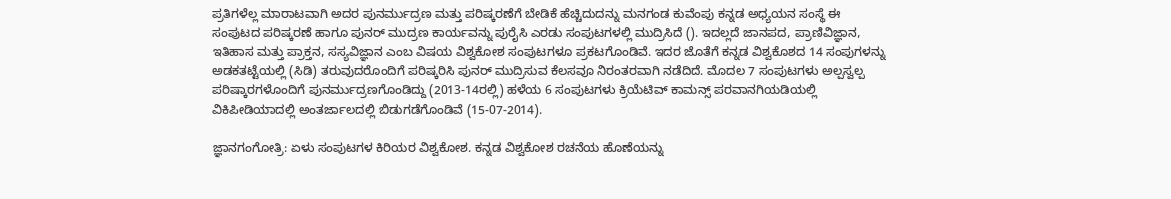ಪ್ರತಿಗಳೆಲ್ಲ ಮಾರಾಟವಾಗಿ ಅದರ ಪುನರ್ಮುದ್ರಣ ಮತ್ತು ಪರಿಷ್ಕರಣೆಗೆ ಬೇಡಿಕೆ ಹೆಚ್ಚಿದುದನ್ನು ಮನಗಂಡ ಕುವೆಂಪು ಕನ್ನಡ ಅಧ್ಯಯನ ಸಂಸ್ಥೆ ಈ ಸಂಪುಟದ ಪರಿಷ್ಕರಣೆ ಹಾಗೂ ಪುನರ್ ಮುದ್ರಣ ಕಾರ್ಯವನ್ನು ಪುರೈಸಿ ಎರಡು ಸಂಪುಟಗಳಲ್ಲಿ ಮುದ್ರಿಸಿದೆ (). ಇದಲ್ಲದೆ ಜಾನಪದ, ಪ್ರಾಣಿವಿಜ್ಞಾನ, ಇತಿಹಾಸ ಮತ್ತು ಪ್ರಾಕ್ತನ, ಸಸ್ಯವಿಜ್ಞಾನ ಎಂಬ ವಿಷಯ ವಿಶ್ವಕೋಶ ಸಂಪುಟಗಳೂ ಪ್ರಕಟಗೊಂಡಿವೆ. ಇದರ ಜೊತೆಗೆ ಕನ್ನಡ ವಿಶ್ವಕೊಶದ 14 ಸಂಪುಗಳನ್ನು ಅಡಕತಟ್ಟೆಯಲ್ಲಿ (ಸಿಡಿ) ತರುವುದರೊಂದಿಗೆ ಪರಿಷ್ಕರಿಸಿ ಪುನರ್ ಮುದ್ರಿಸುವ ಕೆಲಸವೂ ನಿರಂತರವಾಗಿ ನಡೆದಿದೆ. ಮೊದಲ 7 ಸಂಪುಟಗಳು ಅಲ್ಪಸ್ವಲ್ಪ ಪರಿಷ್ಕಾರಗಳೊಂದಿಗೆ ಪುನರ್ಮುದ್ರಣಗೊಂಡಿದ್ದು (2013-14ರಲ್ಲಿ) ಹಳೆಯ 6 ಸಂಪುಟಗಳು ಕ್ರಿಯೆಟಿವ್ ಕಾಮನ್ಸ್‌ ಪರವಾನಗಿಯಡಿಯಲ್ಲಿ ವಿಕಿಪೀಡಿಯಾದಲ್ಲಿ ಅಂತರ್ಜಾಲದಲ್ಲಿ ಬಿಡುಗಡೆಗೊಂಡಿವೆ (15-07-2014).

ಜ್ಞಾನಗಂಗೋತ್ರಿ: ಏಳು ಸಂಪುಟಗಳ ಕಿರಿಯರ ವಿಶ್ವಕೋಶ. ಕನ್ನಡ ವಿಶ್ವಕೋಶ ರಚನೆಯ ಹೊಣೆಯನ್ನು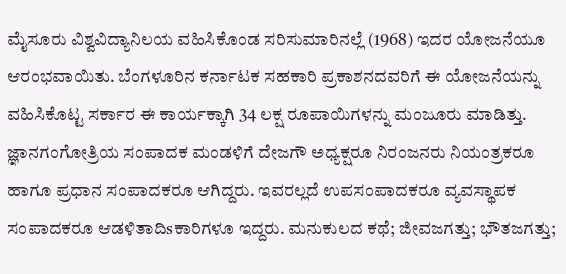ಮೈಸೂರು ವಿಶ್ವವಿದ್ಯಾನಿಲಯ ವಹಿಸಿಕೊಂಡ ಸರಿಸುಮಾರಿನಲ್ಲೆ (1968) ಇದರ ಯೋಜನೆಯೂ ಆರಂಭವಾಯಿತು. ಬೆಂಗಳೂರಿನ ಕರ್ನಾಟಕ ಸಹಕಾರಿ ಪ್ರಕಾಶನದವರಿಗೆ ಈ ಯೋಜನೆಯನ್ನು ವಹಿಸಿಕೊಟ್ಟ ಸರ್ಕಾರ ಈ ಕಾರ್ಯಕ್ಕಾಗಿ 34 ಲಕ್ಷ ರೂಪಾಯಿಗಳನ್ನು ಮಂಜೂರು ಮಾಡಿತ್ತು. ಜ್ಞಾನಗಂಗೋತ್ರಿಯ ಸಂಪಾದಕ ಮಂಡಳಿಗೆ ದೇಜಗೌ ಅಧ್ಯಕ್ಷರೂ ನಿರಂಜನರು ನಿಯಂತ್ರಕರೂ ಹಾಗೂ ಪ್ರಧಾನ ಸಂಪಾದಕರೂ ಆಗಿದ್ದರು. ಇವರಲ್ಲದೆ ಉಪಸಂಪಾದಕರೂ ವ್ಯವಸ್ಥಾಪಕ ಸಂಪಾದಕರೂ ಆಡಳಿತಾದಿsಕಾರಿಗಳೂ ಇದ್ದರು. ಮನುಕುಲದ ಕಥೆ; ಜೀವಜಗತ್ತು; ಭೌತಜಗತ್ತು;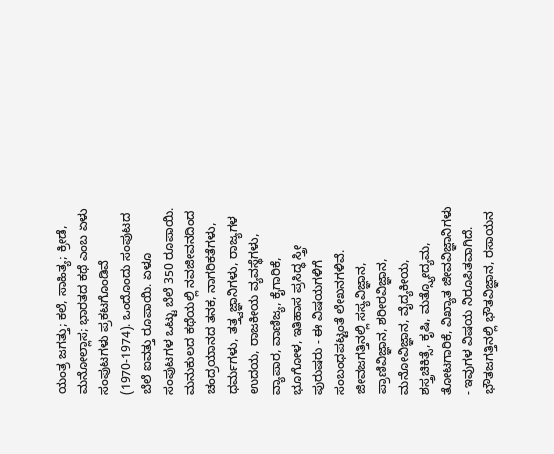ಯಂತ್ರ ಜಗತ್ತು; ಕಲೆ, ಸಾಹಿತ್ಯ; ಕ್ರೀಡೆ, ಮನೋಲ್ಲಾಸ; ಭಾರತದ ಕಥೆ ಎಂಬ ಏಳು ಸಂಪುಟಗಳು ಪ್ರಕಟಗೊಂಡಿವೆ (1970-1974). ಒಂದೊಂದು ಸಂಪುಟದ ಬೆಲೆ ಐವತ್ತು ರೂಪಾಯಿ. ಏಳೂ ಸಂಪುಟಗಳ ಒಟ್ಟು ಬೆಲೆ 350 ರೂಪಾಯಿ. ಮನುಕುಲದ ಕಥೆಯಲ್ಲಿ ನವಜೀವನದಿಂದ ಚಂದ್ರಯಾನದ ತನಕ, ನಾಗರಿಕತೆಗಳು, ಧರ್ಮಗಳು, ತತ್ತ್ವಜ್ಞಾನಿಗಳು, ರಾಜ್ಯಗಳ ಉದಯ, ರಾಜಕೀಯ ವ್ಯವಸ್ಥೆಗಳು, ವ್ಯಾಪಾರ, ವಾಣಿಜ್ಯ, ಕೈಗಾರಿಕೆ, ಭೂಗೋಳ, ಇತಿಹಾಸ ಪ್ರಸಿದ್ಧ ಸ್ತ್ರೀ ಪುರುಷರು - ಈ ವಿಷಯಗಳಿಗೆ ಸಂಬಂಧಪಟ್ಟಂತೆ ಲೇಖನಗಳಿವೆ. ಜೀವಜಗತ್ತಿನಲ್ಲಿ ಸಸ್ಯವಿಜ್ಞಾನ, ಪ್ರಾಣಿವಿಜ್ಞಾನ, ಶರೀರವಿಜ್ಞಾನ, ಮನೋವಿಜ್ಞಾನ, ವೈದ್ಯಕೀಯ, ಶಸ್ತ್ರಚಿಕಿತ್ಸೆ, ಕೃಷಿ, ಮತ್ಸ್ಯೋದ್ಯಮ, ತೋಟಗಾರಿಕೆ, ವಿಖ್ಯಾತ ಜೀವವಿಜ್ಞಾನಿಗಳು - ಇವುಗಳ ವಿಷಯ ನಿರೂಪಿತವಾಗಿದೆ. ಭೌತಜಗತ್ತಿನಲ್ಲಿ ಭೌತವಿಜ್ಞಾನ, ರಸಾಯನ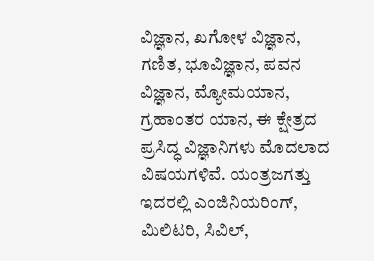ವಿಜ್ಞಾನ, ಖಗೋಳ ವಿಜ್ಞಾನ, ಗಣಿತ, ಭೂವಿಜ್ಞಾನ, ಪವನ ವಿಜ್ಞಾನ, ಮ್ಯೋಮಯಾನ, ಗ್ರಹಾಂತರ ಯಾನ, ಈ ಕ್ಷೇತ್ರದ ಪ್ರಸಿದ್ಧ ವಿಜ್ಞಾನಿಗಳು ಮೊದಲಾದ ವಿಷಯಗಳಿವೆ. ಯಂತ್ರಜಗತ್ತು ಇದರಲ್ಲಿ ಎಂಜಿನಿಯರಿಂಗ್, ಮಿಲಿಟರಿ, ಸಿವಿಲ್,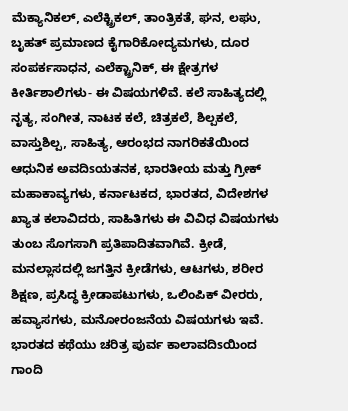ಮೆಕ್ಯಾನಿಕಲ್, ಎಲೆಕ್ಟ್ರಿಕಲ್, ತಾಂತ್ರಿಕತೆ, ಘನ, ಲಘು, ಬೃಹತ್ ಪ್ರಮಾಣದ ಕೈಗಾರಿಕೋದ್ಯಮಗಳು, ದೂರ ಸಂಪರ್ಕಸಾಧನ, ಎಲೆಕ್ಟ್ರಾನಿಕ್, ಈ ಕ್ಷೇತ್ರಗಳ ಕೀರ್ತಿಶಾಲಿಗಳು- ಈ ವಿಷಯಗಳಿವೆ. ಕಲೆ ಸಾಹಿತ್ಯದಲ್ಲಿ ನೃತ್ಯ, ಸಂಗೀತ, ನಾಟಕ ಕಲೆ, ಚಿತ್ರಕಲೆ, ಶಿಲ್ಪಕಲೆ, ವಾಸ್ತುಶಿಲ್ಪ, ಸಾಹಿತ್ಯ, ಆರಂಭದ ನಾಗರಿಕತೆಯಿಂದ ಆಧುನಿಕ ಅವದಿsಯತನಕ, ಭಾರತೀಯ ಮತ್ತು ಗ್ರೀಕ್ ಮಹಾಕಾವ್ಯಗಳು, ಕರ್ನಾಟಕದ, ಭಾರತದ, ವಿದೇಶಗಳ ಖ್ಯಾತ ಕಲಾವಿದರು, ಸಾಹಿತಿಗಳು ಈ ವಿವಿಧ ವಿಷಯಗಳು ತುಂಬ ಸೊಗಸಾಗಿ ಪ್ರತಿಪಾದಿತವಾಗಿವೆ. ಕ್ರೀಡೆ, ಮನಲ್ಲಾಸದಲ್ಲಿ ಜಗತ್ತಿನ ಕ್ರೀಡೆಗಳು, ಆಟಗಳು, ಶರೀರ ಶಿಕ್ಷಣ, ಪ್ರಸಿದ್ಧ ಕ್ರೀಡಾಪಟುಗಳು, ಒಲಿಂಪಿಕ್ ವೀರರು, ಹವ್ಯಾಸಗಳು, ಮನೋರಂಜನೆಯ ವಿಷಯಗಳು ಇವೆ. ಭಾರತದ ಕಥೆಯು ಚರಿತ್ರ ಪುರ್ವ ಕಾಲಾವದಿsಯಿಂದ ಗಾಂದಿ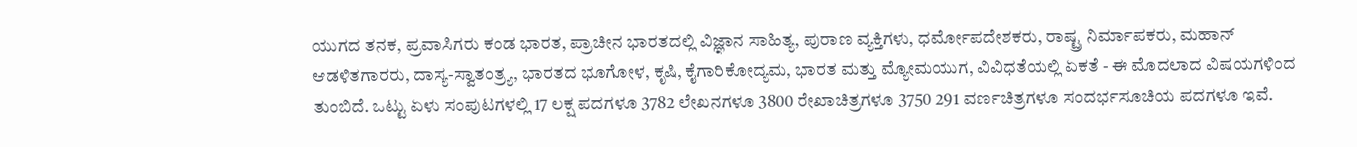ಯುಗದ ತನಕ, ಪ್ರವಾಸಿಗರು ಕಂಡ ಭಾರತ, ಪ್ರಾಚೀನ ಭಾರತದಲ್ಲಿ ವಿಜ್ಞಾನ ಸಾಹಿತ್ಯ, ಪುರಾಣ ವ್ಯಕ್ತಿಗಳು, ಧರ್ಮೋಪದೇಶಕರು, ರಾಷ್ಟ್ರ ನಿರ್ಮಾಪಕರು, ಮಹಾನ್ ಆಡಳಿತಗಾರರು, ದಾಸ್ಯ-ಸ್ವಾತಂತ್ರ್ಯ, ಭಾರತದ ಭೂಗೋಳ, ಕೃಷಿ, ಕೈಗಾರಿಕೋದ್ಯಮ, ಭಾರತ ಮತ್ತು ಮ್ಯೋಮಯುಗ, ವಿವಿಧತೆಯಲ್ಲಿ ಏಕತೆ - ಈ ಮೊದಲಾದ ವಿಷಯಗಳಿಂದ ತುಂಬಿದೆ. ಒಟ್ಟು ಏಳು ಸಂಪುಟಗಳಲ್ಲಿ 17 ಲಕ್ಷ ಪದಗಳೂ 3782 ಲೇಖನಗಳೂ 3800 ರೇಖಾಚಿತ್ರಗಳೂ 3750 291 ವರ್ಣಚಿತ್ರಗಳೂ ಸಂದರ್ಭಸೂಚಿಯ ಪದಗಳೂ ಇವೆ.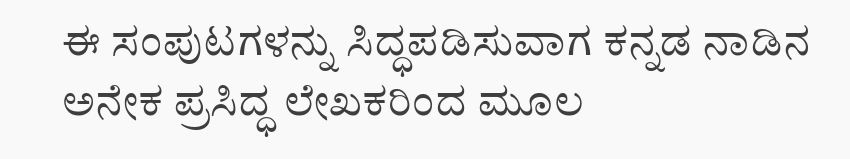ಈ ಸಂಪುಟಗಳನ್ನು ಸಿದ್ಧಪಡಿಸುವಾಗ ಕನ್ನಡ ನಾಡಿನ ಅನೇಕ ಪ್ರಸಿದ್ಧ ಲೇಖಕರಿಂದ ಮೂಲ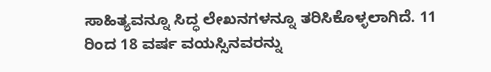ಸಾಹಿತ್ಯವನ್ನೂ ಸಿದ್ಧ ಲೇಖನಗಳನ್ನೂ ತರಿಸಿಕೊಳ್ಳಲಾಗಿದೆ. 11 ರಿಂದ 18 ವರ್ಷ ವಯಸ್ಸಿನವರನ್ನು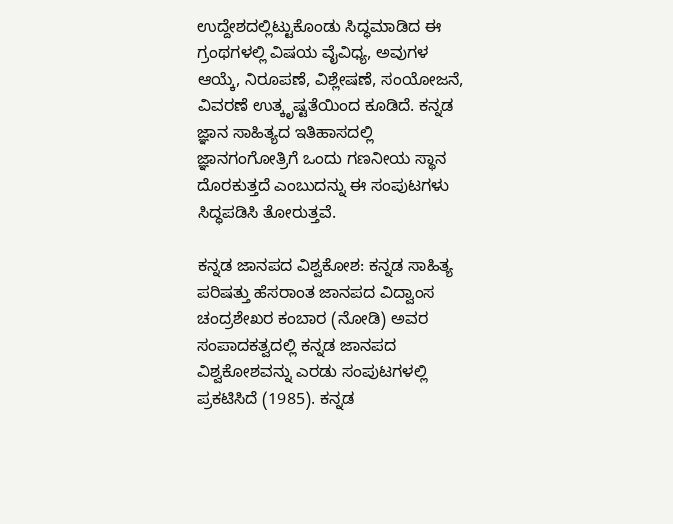ಉದ್ದೇಶದಲ್ಲಿಟ್ಟುಕೊಂಡು ಸಿದ್ಧಮಾಡಿದ ಈ ಗ್ರಂಥಗಳಲ್ಲಿ ವಿಷಯ ವೈವಿಧ್ಯ, ಅವುಗಳ ಆಯ್ಕೆ, ನಿರೂಪಣೆ, ವಿಶ್ಲೇಷಣೆ, ಸಂಯೋಜನೆ, ವಿವರಣೆ ಉತ್ಕೃಷ್ಟತೆಯಿಂದ ಕೂಡಿದೆ. ಕನ್ನಡ ಜ್ಞಾನ ಸಾಹಿತ್ಯದ ಇತಿಹಾಸದಲ್ಲಿ ಜ್ಞಾನಗಂಗೋತ್ರಿಗೆ ಒಂದು ಗಣನೀಯ ಸ್ಥಾನ ದೊರಕುತ್ತದೆ ಎಂಬುದನ್ನು ಈ ಸಂಪುಟಗಳು ಸಿದ್ಧಪಡಿಸಿ ತೋರುತ್ತವೆ.

ಕನ್ನಡ ಜಾನಪದ ವಿಶ್ವಕೋಶ: ಕನ್ನಡ ಸಾಹಿತ್ಯ ಪರಿಷತ್ತು ಹೆಸರಾಂತ ಜಾನಪದ ವಿದ್ವಾಂಸ ಚಂದ್ರಶೇಖರ ಕಂಬಾರ (ನೋಡಿ) ಅವರ ಸಂಪಾದಕತ್ವದಲ್ಲಿ ಕನ್ನಡ ಜಾನಪದ ವಿಶ್ವಕೋಶವನ್ನು ಎರಡು ಸಂಪುಟಗಳಲ್ಲಿ ಪ್ರಕಟಿಸಿದೆ (1985). ಕನ್ನಡ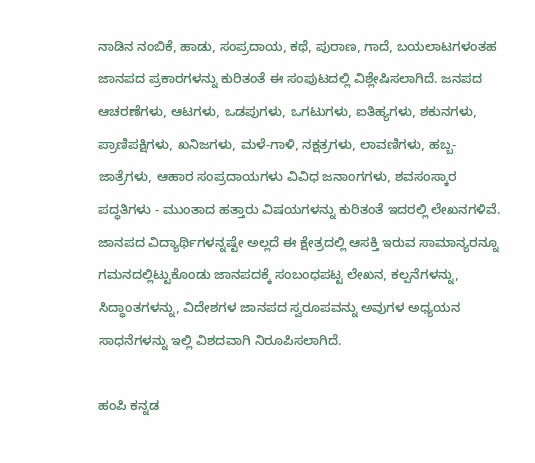ನಾಡಿನ ನಂಬಿಕೆ, ಹಾಡು, ಸಂಪ್ರದಾಯ, ಕಥೆ, ಪುರಾಣ, ಗಾದೆ, ಬಯಲಾಟಗಳಂತಹ ಜಾನಪದ ಪ್ರಕಾರಗಳನ್ನು ಕುರಿತಂತೆ ಈ ಸಂಪುಟದಲ್ಲಿ ವಿಶ್ಲೇಷಿಸಲಾಗಿದೆ. ಜನಪದ ಆಚರಣೆಗಳು, ಆಟಗಳು, ಒಡಪುಗಳು, ಒಗಟುಗಳು, ಐತಿಹ್ಯಗಳು, ಶಕುನಗಳು, ಪ್ರಾಣಿಪಕ್ಷಿಗಳು, ಖನಿಜಗಳು, ಮಳೆ-ಗಾಳಿ, ನಕ್ಷತ್ರಗಳು, ಲಾವಣಿಗಳು, ಹಬ್ಬ-ಜಾತ್ರೆಗಳು, ಆಹಾರ ಸಂಪ್ರದಾಯಗಳು ವಿವಿಧ ಜನಾಂಗಗಳು, ಶವಸಂಸ್ಕಾರ ಪದ್ಧತಿಗಳು - ಮುಂತಾದ ಹತ್ತಾರು ವಿಷಯಗಳನ್ನು ಕುರಿತಂತೆ ಇದರಲ್ಲಿ ಲೇಖನಗಳಿವೆ. ಜಾನಪದ ವಿದ್ಯಾರ್ಥಿಗಳನ್ನಷ್ಟೇ ಅಲ್ಲದೆ ಈ ಕ್ಷೇತ್ರದಲ್ಲಿ ಆಸಕ್ತಿ ಇರುವ ಸಾಮಾನ್ಯರನ್ನೂ ಗಮನದಲ್ಲಿಟ್ಟುಕೊಂಡು ಜಾನಪದಕ್ಕೆ ಸಂಬಂಧಪಟ್ಟ ಲೇಖನ, ಕಲ್ಪನೆಗಳನ್ನು, ಸಿದ್ಧಾಂತಗಳನ್ನು, ವಿದೇಶಗಳ ಜಾನಪದ ಸ್ವರೂಪವನ್ನು ಅವುಗಳ ಅಧ್ಯಯನ ಸಾಧನೆಗಳನ್ನು ಇಲ್ಲಿ ವಿಶದವಾಗಿ ನಿರೂಪಿಸಲಾಗಿದೆ.

ಹಂಪಿ ಕನ್ನಡ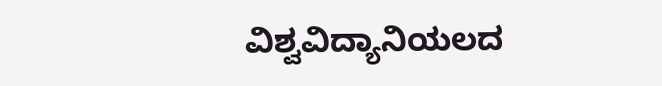ವಿಶ್ವವಿದ್ಯಾನಿಯಲದ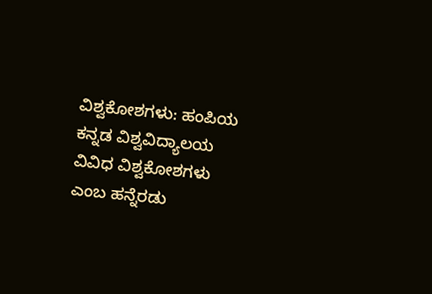ವಿಶ್ವಕೋಶಗಳು: ಹಂಪಿಯ ಕನ್ನಡ ವಿಶ್ವವಿದ್ಯಾಲಯ ವಿವಿಧ ವಿಶ್ವಕೋಶಗಳು ಎಂಬ ಹನ್ನೆರಡು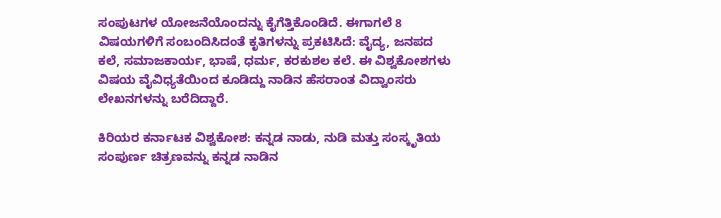ಸಂಪುಟಗಳ ಯೋಜನೆಯೊಂದನ್ನು ಕೈಗೆತ್ತಿಕೊಂಡಿದೆ. ಈಗಾಗಲೆ 8 ವಿಷಯಗಳಿಗೆ ಸಂಬಂದಿಸಿದಂತೆ ಕೃತಿಗಳನ್ನು ಪ್ರಕಟಿಸಿದೆ: ವೈದ್ಯ, ಜನಪದ ಕಲೆ, ಸಮಾಜಕಾರ್ಯ, ಭಾಷೆ, ಧರ್ಮ, ಕರಕುಶಲ ಕಲೆ. ಈ ವಿಶ್ವಕೋಶಗಳು ವಿಷಯ ವೈವಿಧ್ಯತೆಯಿಂದ ಕೂಡಿದ್ದು ನಾಡಿನ ಹೆಸರಾಂತ ವಿದ್ವಾಂಸರು ಲೇಖನಗಳನ್ನು ಬರೆದಿದ್ದಾರೆ.

ಕಿರಿಯರ ಕರ್ನಾಟಕ ವಿಶ್ವಕೋಶ: ಕನ್ನಡ ನಾಡು, ನುಡಿ ಮತ್ತು ಸಂಸ್ಕೃತಿಯ ಸಂಪುರ್ಣ ಚಿತ್ರಣವನ್ನು ಕನ್ನಡ ನಾಡಿನ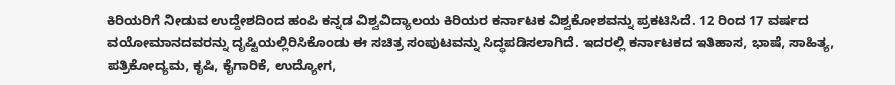ಕಿರಿಯರಿಗೆ ನೀಡುವ ಉದ್ದೇಶದಿಂದ ಹಂಪಿ ಕನ್ನಡ ವಿಶ್ವವಿದ್ಯಾಲಯ ಕಿರಿಯರ ಕರ್ನಾಟಕ ವಿಶ್ವಕೋಶವನ್ನು ಪ್ರಕಟಿಸಿದೆ. 12 ರಿಂದ 17 ವರ್ಷದ ವಯೋಮಾನದವರನ್ನು ದೃಷ್ಟಿಯಲ್ಲಿರಿಸಿಕೊಂಡು ಈ ಸಚಿತ್ರ ಸಂಪುಟವನ್ನು ಸಿದ್ಧಪಡಿಸಲಾಗಿದೆ. ಇದರಲ್ಲಿ ಕರ್ನಾಟಕದ ಇತಿಹಾಸ, ಭಾಷೆ, ಸಾಹಿತ್ಯ, ಪತ್ರಿಕೋದ್ಯಮ, ಕೃಷಿ, ಕೈಗಾರಿಕೆ, ಉದ್ಯೋಗ,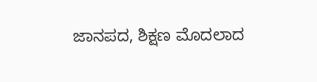ಜಾನಪದ, ಶಿಕ್ಷಣ ಮೊದಲಾದ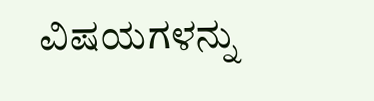ವಿಷಯಗಳನ್ನು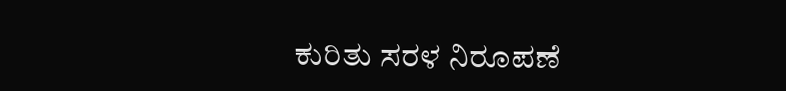ಕುರಿತು ಸರಳ ನಿರೂಪಣೆ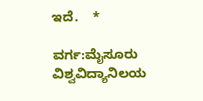ಇದೆ.    *

ವರ್ಗ:ಮೈಸೂರು ವಿಶ್ವವಿದ್ಯಾನಿಲಯ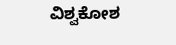ವಿಶ್ವಕೋಶ